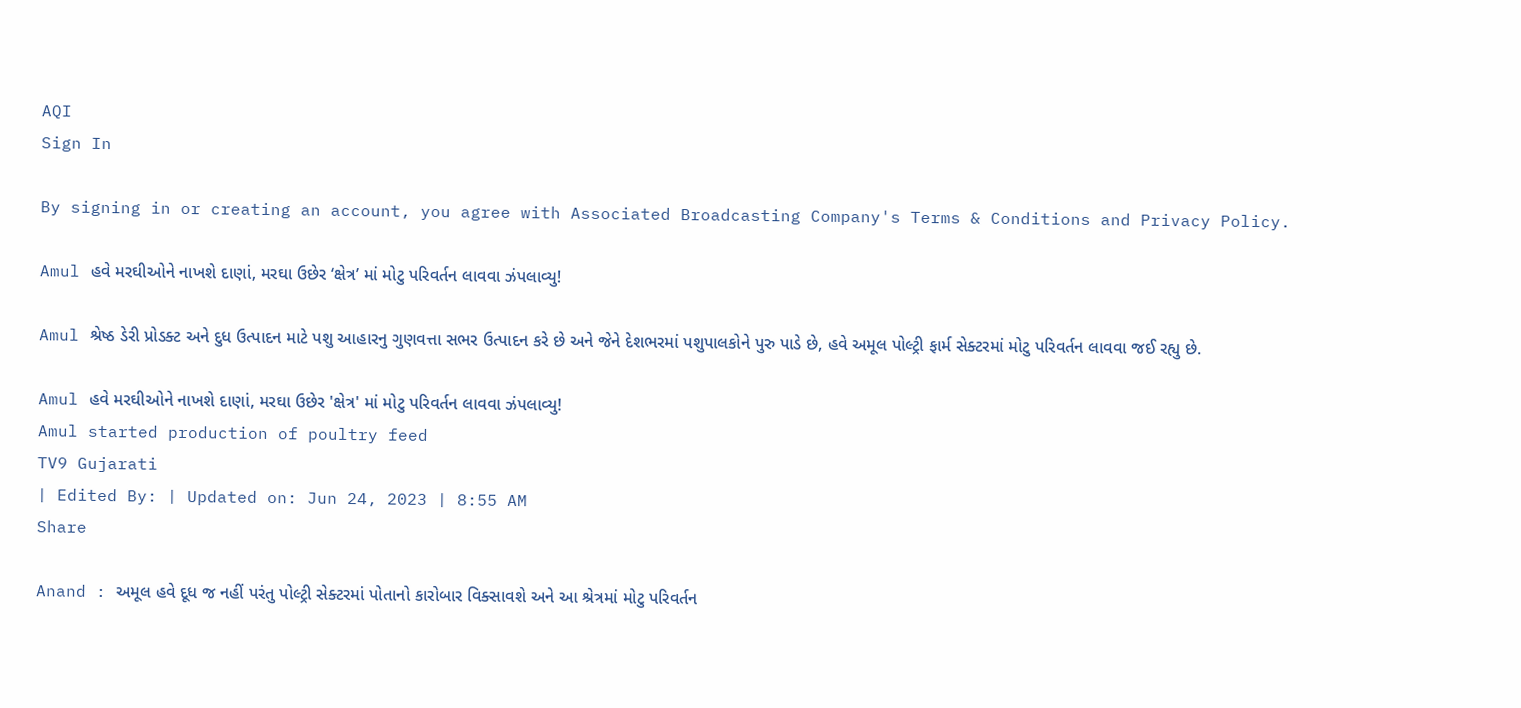AQI
Sign In

By signing in or creating an account, you agree with Associated Broadcasting Company's Terms & Conditions and Privacy Policy.

Amul હવે મરઘીઓને નાખશે દાણાં, મરઘા ઉછેર ‘ક્ષેત્ર’ માં મોટુ પરિવર્તન લાવવા ઝંપલાવ્યુ!

Amul શ્રેષ્ઠ ડેરી પ્રોડક્ટ અને દુધ ઉત્પાદન માટે પશુ આહારનુ ગુણવત્તા સભર ઉત્પાદન કરે છે અને જેને દેશભરમાં પશુપાલકોને પુરુ પાડે છે, હવે અમૂલ પોલ્ટ્રી ફાર્મ સેક્ટરમાં મોટુ પરિવર્તન લાવવા જઈ રહ્યુ છે.

Amul હવે મરઘીઓને નાખશે દાણાં, મરઘા ઉછેર 'ક્ષેત્ર' માં મોટુ પરિવર્તન લાવવા ઝંપલાવ્યુ!
Amul started production of poultry feed
TV9 Gujarati
| Edited By: | Updated on: Jun 24, 2023 | 8:55 AM
Share

Anand : અમૂલ હવે દૂધ જ નહીં પરંતુ પોલ્ટ્રી સેક્ટરમાં પોતાનો કારોબાર વિક્સાવશે અને આ શ્રેત્રમાં મોટુ પરિવર્તન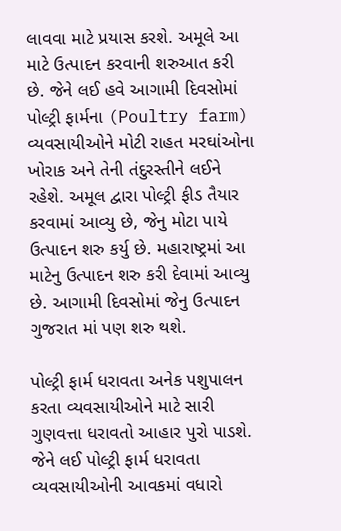લાવવા માટે પ્રયાસ કરશે. અમૂલે આ માટે ઉત્પાદન કરવાની શરુઆત કરી છે. જેને લઈ હવે આગામી દિવસોમાં પોલ્ટ્રી ફાર્મના (Poultry farm) વ્યવસાયીઓને મોટી રાહત મરઘાંઓના ખોરાક અને તેની તંદુરસ્તીને લઈને રહેશે. અમૂલ દ્વારા પોલ્ટ્રી ફીડ તૈયાર કરવામાં આવ્યુ છે, જેનુ મોટા પાયે ઉત્પાદન શરુ કર્યુ છે. મહારાષ્ટ્રમાં આ માટેનુ ઉત્પાદન શરુ કરી દેવામાં આવ્યુ છે. આગામી દિવસોમાં જેનુ ઉત્પાદન ગુજરાત માં પણ શરુ થશે.

પોલ્ટ્રી ફાર્મ ધરાવતા અનેક પશુપાલન કરતા વ્યવસાયીઓને માટે સારી ગુણવત્તા ધરાવતો આહાર પુરો પાડશે. જેને લઈ પોલ્ટ્રી ફાર્મ ધરાવતા વ્યવસાયીઓની આવકમાં વધારો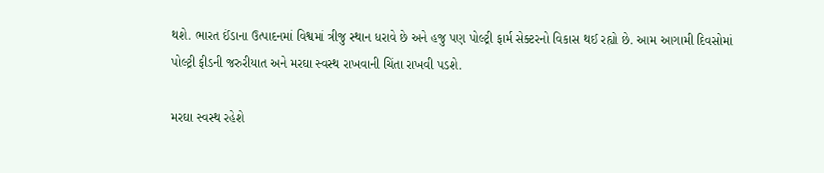થશે. ભારત ઈંડાના ઉત્પાદનમાં વિશ્વમાં ત્રીજુ સ્થાન ધરાવે છે અને હજુ પણ પોલ્ટ્રી ફાર્મ સેક્ટરનો વિકાસ થઈ રહ્યો છે. આમ આગામી દિવસોમાં પોલ્ટ્રી ફીડની જરુરીયાત અને મરઘા સ્વસ્થ રાખવાની ચિંતા રાખવી પડશે.

મરઘા સ્વસ્થ રહેશે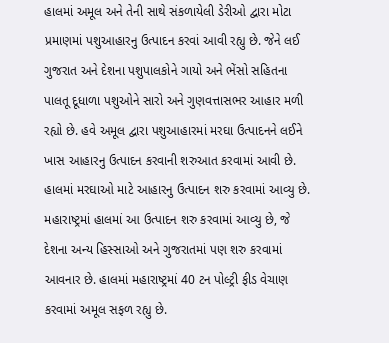હાલમાં અમૂલ અને તેની સાથે સંકળાયેલી ડેરીઓ દ્વારા મોટા પ્રમાણમાં પશુઆહારનુ ઉત્પાદન કરવાં આવી રહ્યુ છે. જેને લઈ ગુજરાત અને દેશના પશુપાલકોને ગાયો અને ભેંસો સહિતના પાલતૂ દૂધાળા પશુઓને સારો અને ગુણવત્તાસભર આહાર મળી રહ્યો છે. હવે અમૂલ દ્વારા પશુઆહારમાં મરઘા ઉત્પાદનને લઈને ખાસ આહારનુ ઉત્પાદન કરવાની શરુઆત કરવામાં આવી છે. હાલમાં મરઘાઓ માટે આહારનુ ઉત્પાદન શરુ કરવામાં આવ્યુ છે. મહારાષ્ટ્રમાં હાલમાં આ ઉત્પાદન શરુ કરવામાં આવ્યુ છે, જે દેશના અન્ય હિસ્સાઓ અને ગુજરાતમાં પણ શરુ કરવામાં આવનાર છે. હાલમાં મહારાષ્ટ્રમાં 40 ટન પોલ્ટ્રી ફીડ વેચાણ કરવામાં અમૂલ સફળ રહ્યુ છે.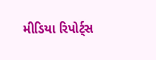મીડિયા રિપોર્ટ્સ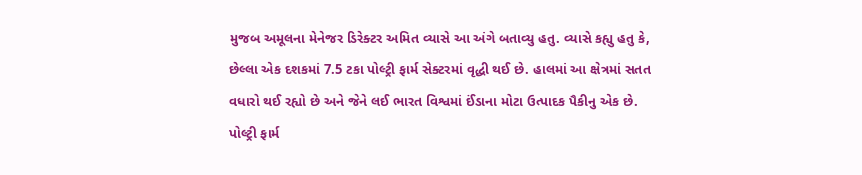મુજબ અમૂલના મેનેજર ડિરેક્ટર અમિત વ્યાસે આ અંગે બતાવ્યુ હતુ. વ્યાસે કહ્યુ હતુ કે, છેલ્લા એક દશકમાં 7.5 ટકા પોલ્ટ્રી ફાર્મ સેક્ટરમાં વૃદ્ધી થઈ છે. હાલમાં આ ક્ષેત્રમાં સતત વધારો થઈ રહ્યો છે અને જેને લઈ ભારત વિશ્વમાં ઈંડાના મોટા ઉત્પાદક પૈકીનુ એક છે. પોલ્ટ્રી ફાર્મ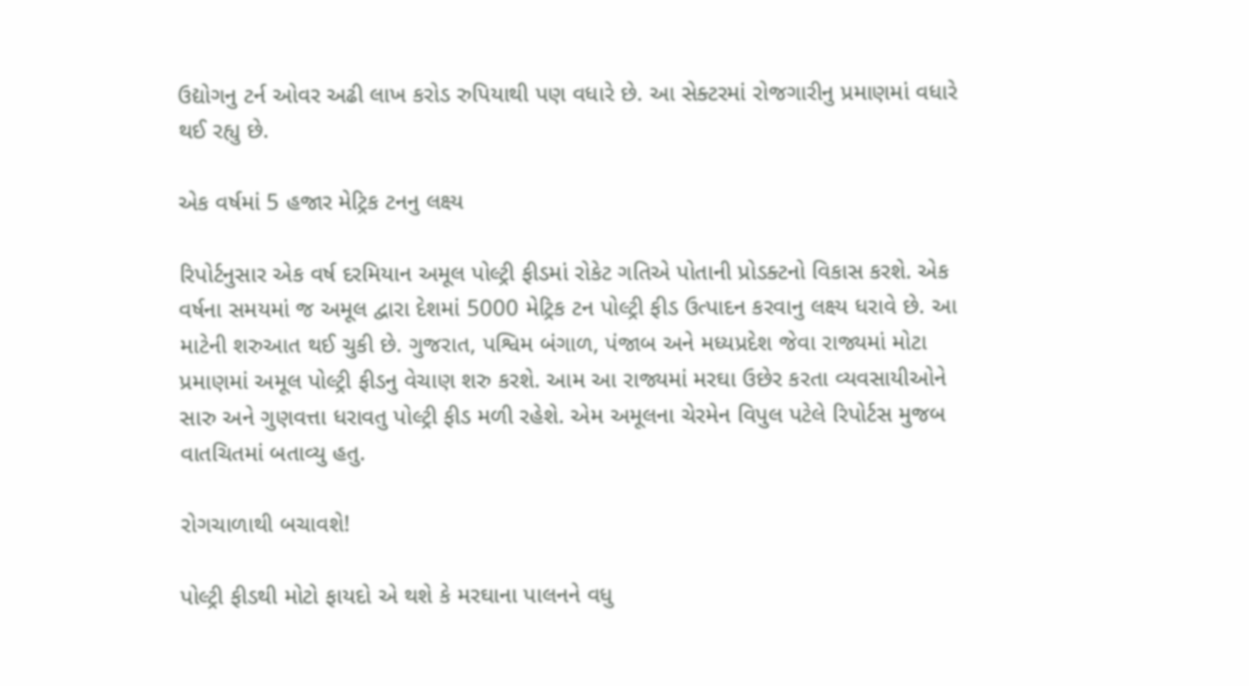ઉદ્યોગનુ ટર્ન ઓવર અઢી લાખ કરોડ રુપિયાથી પણ વધારે છે. આ સેક્ટરમાં રોજગારીનુ પ્રમાણમાં વધારે થઈ રહ્યુ છે.

એક વર્ષમાં 5 હજાર મેટ્રિક ટનનુ લક્ષ્ય

રિપોર્ટનુસાર એક વર્ષ દરમિયાન અમૂલ પોલ્ટ્રી ફીડમાં રોકેટ ગતિએ પોતાની પ્રોડક્ટનો વિકાસ કરશે. એક વર્ષના સમયમાં જ અમૂલ દ્વારા દેશમાં 5000 મેટ્રિક ટન પોલ્ટ્રી ફીડ ઉત્પાદન કરવાનુ લક્ષ્ય ધરાવે છે. આ માટેની શરુઆત થઈ ચુકી છે. ગુજરાત, પશ્વિમ બંગાળ, પંજાબ અને મધ્યપ્રદેશ જેવા રાજ્યમાં મોટા પ્રમાણમાં અમૂલ પોલ્ટ્રી ફીડનુ વેચાણ શરુ કરશે. આમ આ રાજ્યમાં મરઘા ઉછેર કરતા વ્યવસાયીઓને સારુ અને ગુણવત્તા ધરાવતુ પોલ્ટ્રી ફીડ મળી રહેશે. એમ અમૂલના ચેરમેન વિપુલ પટેલે રિપોર્ટસ મુજબ વાતચિતમાં બતાવ્યુ હતુ.

રોગચાળાથી બચાવશે!

પોલ્ટ્રી ફીડથી મોટો ફાયદો એ થશે કે મરઘાના પાલનને વધુ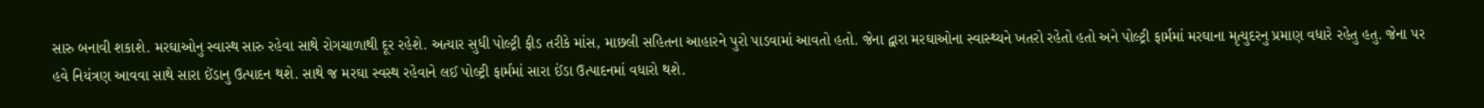સારુ બનાવી શકાશે. મરઘાઓનુ સ્વાસ્થ સારુ રહેવા સાથે રોગચાળાથી દૂર રહેશે. અત્યાર સુધી પોલ્ટ્રી ફીડ તરીકે માંસ, માછલી સહિતના આહારને પુરો પાડવામાં આવતો હતો. જેના દ્વારા મરઘાઓના સ્વાસ્થ્યને ખતરો રહેતો હતો અને પોલ્ટ્રી ફાર્મમાં મરઘાના મૃત્યુદરનુ પ્રમાણ વધારે રહેતુ હતુ. જેના પર હવે નિયંત્રણ આવવા સાથે સારા ઈંડાનુ ઉત્પાદન થશે. સાથે જ મરઘા સ્વસ્થ રહેવાને લઈ પોલ્ટ્રી ફાર્મમાં સારા ઈંડા ઉત્પાદનમાં વધારો થશે.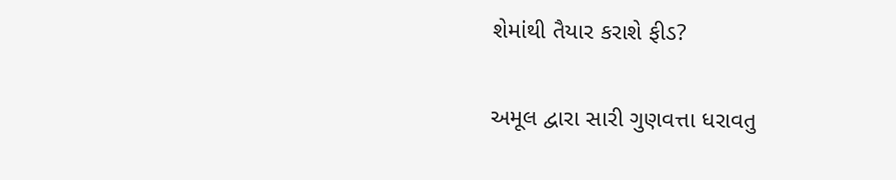શેમાંથી તૈયાર કરાશે ફીડ?

અમૂલ દ્વારા સારી ગુણવત્તા ધરાવતુ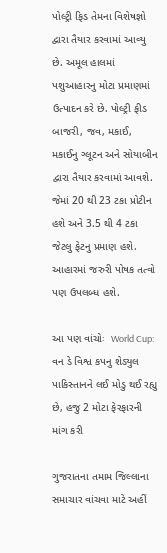પોલ્ટ્રી ફિડ તેમના વિશેષજ્ઞો દ્વારા તૈયાર કરવામાં આવ્યુ છે. અમૂલ હાલમાં પશુઆહારનુ મોટા પ્રમાણમાં ઉત્પાદન કરે છે. પોલ્ટ્રી ફીડ બાજરી, જવ, મકાઈ, મકાઈનુ ગ્લૂટન અને સોયાબીન દ્વારા તૈયાર કરવામાં આવશે. જેમાં 20 થી 23 ટકા પ્રોટીન હશે અને 3.5 થી 4 ટકા જેટલુ ફેટનુ પ્રમાણ હશે. આહારમાં જરુરી પોષક તત્વો પણ ઉપલબ્ધ હશે.

આ પણ વાંચોઃ  World Cup: વન ડે વિશ્વ કપનુ શેડ્યુલ પાકિસ્તાનને લઈ મોડુ થઈ રહ્યુ છે, હજુ 2 મોટા ફેરફારની માંગ કરી

ગુજરાતના તમામ જિલ્લાના સમાચાર વાંચવા માટે અહીં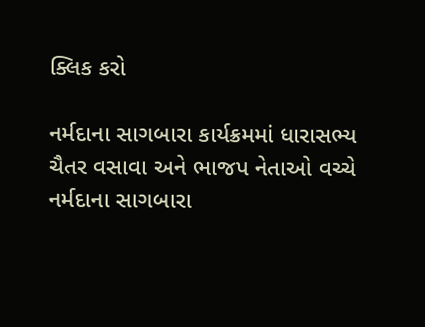ક્લિક કરો

નર્મદાના સાગબારા કાર્યક્રમમાં ધારાસભ્ય ચૈતર વસાવા અને ભાજપ નેતાઓ વચ્ચે
નર્મદાના સાગબારા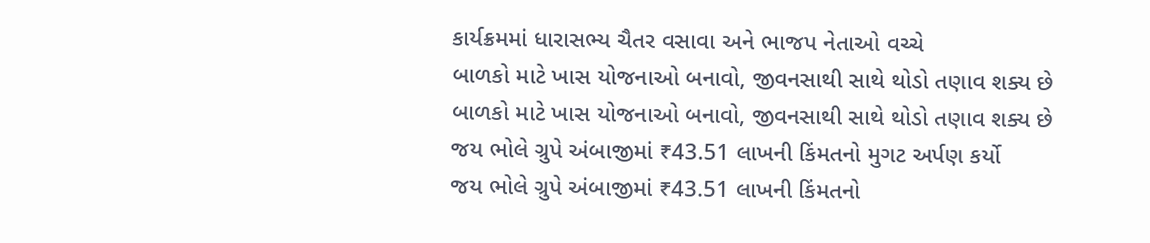કાર્યક્રમમાં ધારાસભ્ય ચૈતર વસાવા અને ભાજપ નેતાઓ વચ્ચે
બાળકો માટે ખાસ યોજનાઓ બનાવો, જીવનસાથી સાથે થોડો તણાવ શક્ય છે
બાળકો માટે ખાસ યોજનાઓ બનાવો, જીવનસાથી સાથે થોડો તણાવ શક્ય છે
જય ભોલે ગ્રુપે અંબાજીમાં ₹43.51 લાખની કિંમતનો મુગટ અર્પણ કર્યો
જય ભોલે ગ્રુપે અંબાજીમાં ₹43.51 લાખની કિંમતનો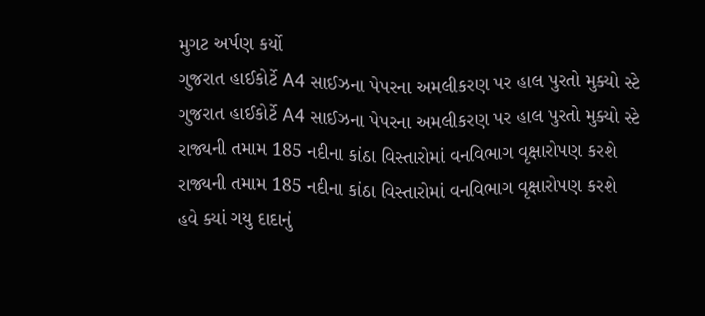મુગટ અર્પણ કર્યો
ગુજરાત હાઈકોર્ટે A4 સાઈઝના પેપરના અમલીકરણ પર હાલ પુરતો મુક્યો સ્ટે
ગુજરાત હાઈકોર્ટે A4 સાઈઝના પેપરના અમલીકરણ પર હાલ પુરતો મુક્યો સ્ટે
રાજ્યની તમામ 185 નદીના કાંઠા વિસ્તારોમાં વનવિભાગ વૃક્ષારોપણ કરશે
રાજ્યની તમામ 185 નદીના કાંઠા વિસ્તારોમાં વનવિભાગ વૃક્ષારોપણ કરશે
હવે ક્યાં ગયુ દાદાનું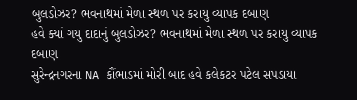બુલડોઝર? ભવનાથમાં મેળા સ્થળ પર કરાયુ વ્યાપક દબાણ
હવે ક્યાં ગયુ દાદાનું બુલડોઝર? ભવનાથમાં મેળા સ્થળ પર કરાયુ વ્યાપક દબાણ
સુરેન્દ્રનગરના NA કૌંભાડમાં મોરી બાદ હવે કલેકટર પટેલ સપડાયા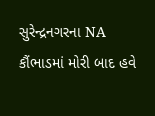સુરેન્દ્રનગરના NA કૌંભાડમાં મોરી બાદ હવે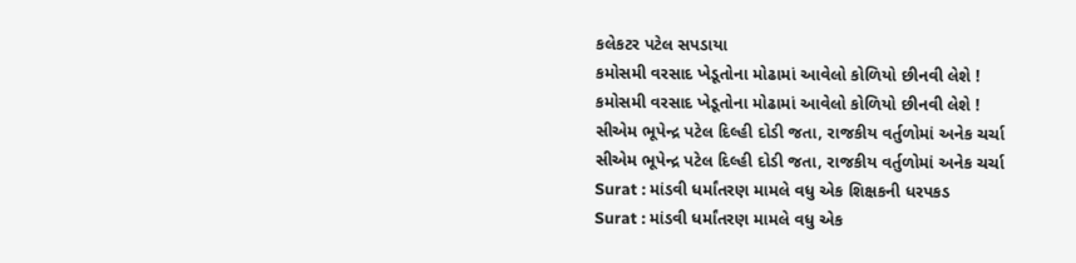કલેકટર પટેલ સપડાયા
કમોસમી વરસાદ ખેડૂતોના મોઢામાં આવેલો કોળિયો છીનવી લેશે !
કમોસમી વરસાદ ખેડૂતોના મોઢામાં આવેલો કોળિયો છીનવી લેશે !
સીએમ ભૂપેન્દ્ર પટેલ દિલ્હી દોડી જતા, રાજકીય વર્તુળોમાં અનેક ચર્ચા
સીએમ ભૂપેન્દ્ર પટેલ દિલ્હી દોડી જતા, રાજકીય વર્તુળોમાં અનેક ચર્ચા
Surat : માંડવી ધર્માંતરણ મામલે વધુ એક શિક્ષકની ધરપકડ
Surat : માંડવી ધર્માંતરણ મામલે વધુ એક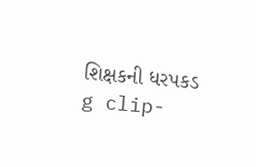શિક્ષકની ધરપકડ
g clip-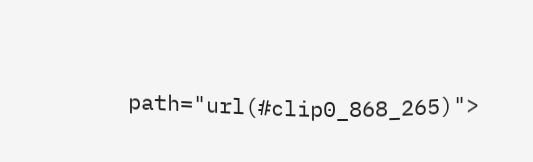path="url(#clip0_868_265)">